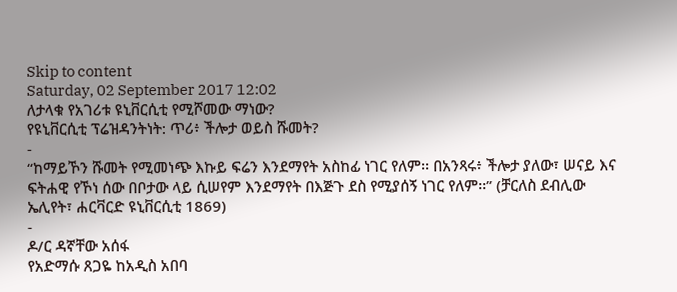Skip to content
Saturday, 02 September 2017 12:02
ለታላቁ የአገሪቱ ዩኒቨርሲቲ የሚሾመው ማነው?
የዩኒቨርሲቲ ፕሬዝዳንትነት: ጥሪ፥ ችሎታ ወይስ ሹመት?
-
“ከማይኾን ሹመት የሚመነጭ እኩይ ፍሬን እንደማየት አስከፊ ነገር የለም፡፡ በአንጻሩ፥ ችሎታ ያለው፣ ሠናይ እና ፍትሐዊ የኾነ ሰው በቦታው ላይ ሲሠየም እንደማየት በእጅጉ ደስ የሚያሰኝ ነገር የለም፡፡” (ቻርለስ ደብሊው ኤሊየት፣ ሐርቫርድ ዩኒቨርሲቲ 1869)
-
ዶ/ር ዳኛቸው አሰፋ
የአድማሱ ጸጋዬ ከአዲስ አበባ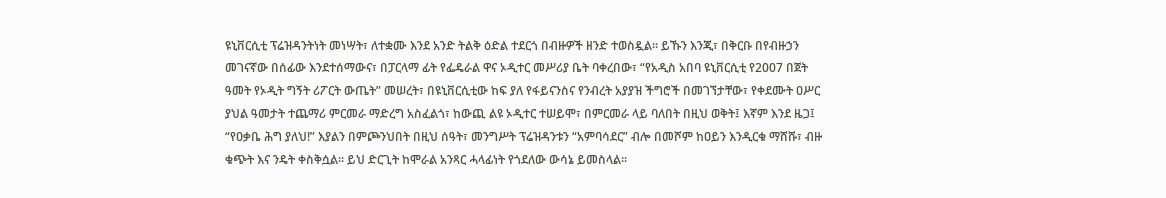ዩኒቨርሲቲ ፕሬዝዳንትነት መነሣት፣ ለተቋሙ እንደ አንድ ትልቅ ዕድል ተደርጎ በብዙዎች ዘንድ ተወስዷል፡፡ ይኹን እንጂ፣ በቅርቡ በየብዙኃን መገናኛው በሰፊው እንደተሰማውና፣ በፓርላማ ፊት የፌዴራል ዋና ኦዲተር መሥሪያ ቤት ባቀረበው፣ “የአዲስ አበባ ዩኒቨርሲቲ የ2007 በጀት ዓመት የኦዲት ግኝት ሪፖርት ውጤት” መሠረት፣ በዩኒቨርሲቲው ከፍ ያለ የፋይናንስና የንብረት አያያዝ ችግሮች በመገኘታቸው፣ የቀደሙት ዐሥር ያህል ዓመታት ተጨማሪ ምርመራ ማድረግ አስፈልጎ፣ ከውጪ ልዩ ኦዲተር ተሠይሞ፣ በምርመራ ላይ ባለበት በዚህ ወቅት፤ እኛም እንደ ዜጋ፤ “የዐቃቤ ሕግ ያለህ!” እያልን በምጮንህበት በዚህ ሰዓት፣ መንግሥት ፕሬዝዳንቱን “አምባሳደር” ብሎ በመሾም ከዐይን እንዲርቁ ማሸሹ፣ ብዙ ቁጭት እና ንዴት ቀስቅሷል፡፡ ይህ ድርጊት ከሞራል አንጻር ሓላፊነት የጎደለው ውሳኔ ይመስላል፡፡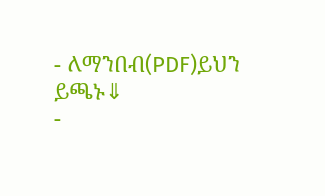- ለማንበብ(PDF)ይህን ይጫኑ⇓
-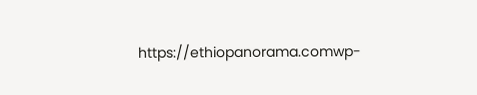https://ethiopanorama.comwp-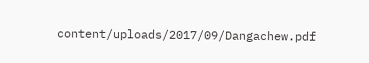content/uploads/2017/09/Dangachew.pdf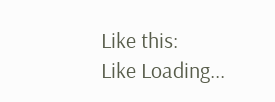Like this:
Like Loading...